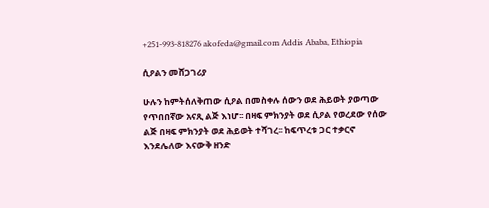+251-993-818276 akofeda@gmail.com Addis Ababa, Ethiopia

ሲዖልን መሸጋገሪያ

ሁሉን ከምትሰለቅጠው ሲዖል በመስቀሉ ሰውን ወደ ሕይወት ያወጣው የጥበበኛው አናጺ ልጅ እነሆ፡፡ በዛፍ ምክንያት ወደ ሲዖል የወረደው የሰው ልጅ በዛፍ ምክንያት ወደ ሕይወት ተሻገረ፡፡ ከፍጥረቱ ጋር ተቃርኖ እንደሌለው እናውቅ ዘንድ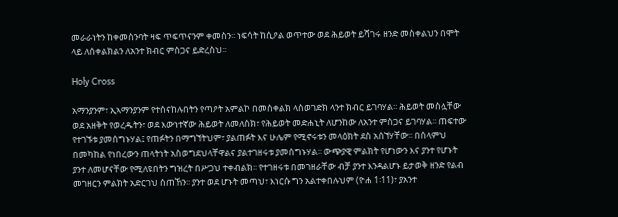መራራነትን ከቀመስንባት ዛፍ ጥፍጥናንም ቀመስን፡፡ ነፍሳት ከሲዖል ወጥተው ወደ ሕይወት ይሻገሩ ዘንድ መስቀልህን በሞት ላይ ለሰቀልክልን ለአንተ ክብር ምስጋና ይድረስህ፡፡

Holy Cross

አማንያንም፣ ኢኣማንያንም የተሰናከሉበትን የጣዖት አምልኮ በመስቀልክ ላስወገድክ ላንተ ክብር ይገባሃል፡፡ ሕይወት መስሏቸው ወደ አዘቅት የወረዱትን፣ ወደ እውነተኛው ሕይወት ለመለስክ፣ የሕይወት መድሐኒት ለሆንከው ለአንተ ምስጋና ይገባሃል፡፡ ጠፍተው የተገኙቱ ያመሰግኑሃል፤ የጠፉትን በማግኘትህም፣ ያልጠፉት እና ሁሌም የሚኖሩቱን መላዕክት ደስ አሰኘሃቸው፡፡ በሰላምህ በመካከል የነበረውን ጠላትነት አስወግደህላቸዋልና ያልተገዘሩቱ ያመሰግኑሃል፡፡ ውጭያዊ ምልክት የሆነውን እና ያንተ የሆኑት ያንተ ለመሆናቸው የሚለዩበትን ግዝረት በሥጋህ ተቀብልክ፡፡ የተገዘሩቱ በመገዘራቸው ብቻ ያንተ እንዳልሆኑ ይታወቅ ዘንድ የልብ መገዘርን ምልክት አድርገህ ሰጠኸን፡፡ ያንተ ወደ ሆኑት መጣህ፣ እነርሱ ግን አልተቀበሉህም (ዮሐ 1፡11)፣ ያአንተ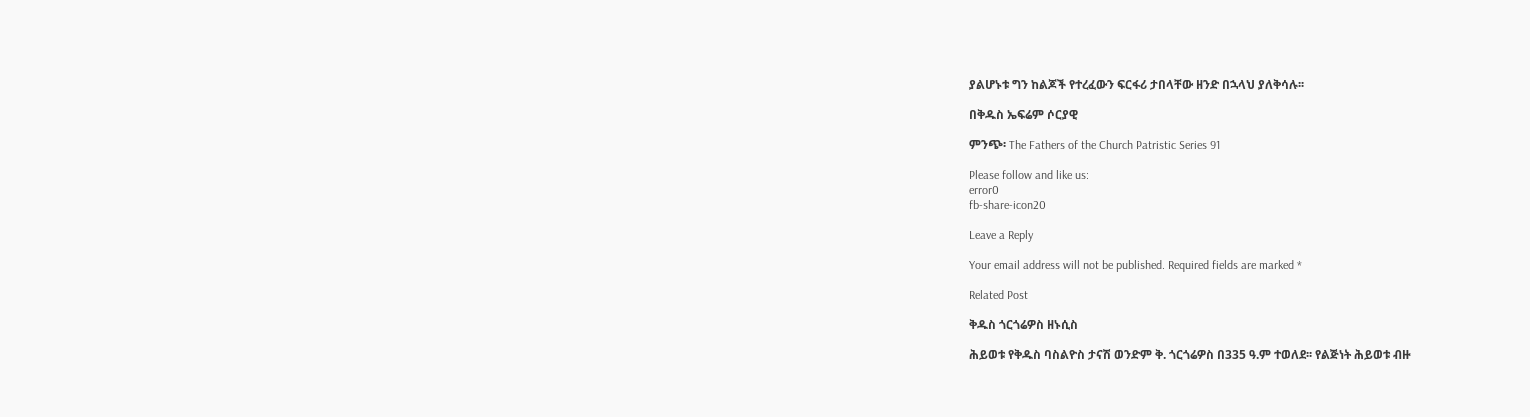ያልሆኑቱ ግን ከልጆች የተረፈውን ፍርፋሪ ታበላቸው ዘንድ በኋላህ ያለቅሳሉ፡፡

በቅዱስ ኤፍሬም ሶርያዊ

ምንጭ፡ The Fathers of the Church Patristic Series 91

Please follow and like us:
error0
fb-share-icon20

Leave a Reply

Your email address will not be published. Required fields are marked *

Related Post

ቅዱስ ጎርጎሬዎስ ዘኑሲስ

ሕይወቱ የቅዱስ ባስልዮስ ታናሽ ወንድም ቅ. ጎርጎሬዎስ በ335 ዓ.ም ተወለደ፡፡ የልጅነት ሕይወቱ ብዙ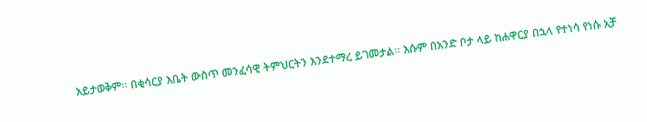አይታወቅም፡፡ በቂሳርያ እቤት ውስጥ መንፈሳዊ ትምህርትን እንደተማረ ይገመታል፡፡ እሱም በአንድ ቦታ ላይ ከሐዋርያ በኋላ የተነሳ የነሱ አቻ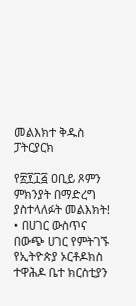መልእክተ ቅዱስ ፓትርያርክ

የ፳፻፲፭ ዐቢይ ጾምን ምክንያት በማድረግ ያስተላለፉት መልእክት! • በሀገር ውስጥና በውጭ ሀገር የምትገኙ የኢትዮጵያ ኦርቶዶክስ ተዋሕዶ ቤተ ክርስቲያን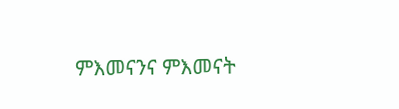ምእመናንና ምእመናት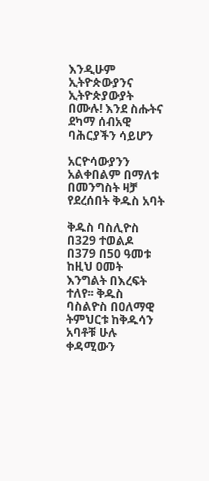እንዲሁም ኢትዮጵውያንና ኢትዮጵያውያት በሙሉ! እንደ ስሑትና ደካማ ሰብአዊ ባሕርያችን ሳይሆን

አርዮሳውያንን አልቀበልም በማለቱ በመንግስት ዛቻ የደረሰበት ቅዱስ አባት

ቅዱስ ባስሊዮስ በ329 ተወልዶ በ379 በ50 ዓመቱ ከዚህ ዐመት እንግልት በእረፍት ተለየ፡፡ ቅዱስ ባስልዮስ በዐለማዊ ትምህርቱ ከቅዱሳን አባቶቹ ሁሉ ቀዳሚውን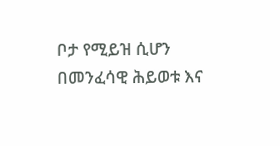ቦታ የሚይዝ ሲሆን በመንፈሳዊ ሕይወቱ እና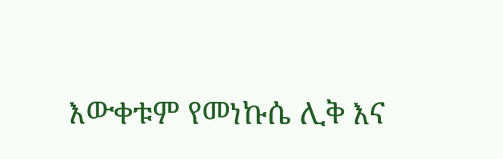እውቀቱም የመነኩሴ ሊቅ እና